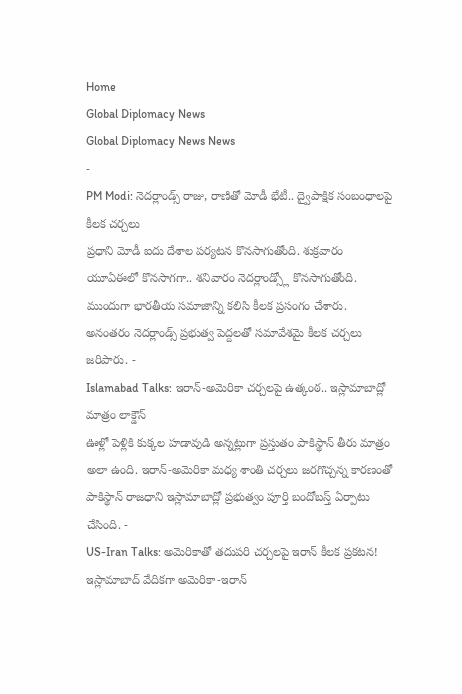Home
Global Diplomacy News
Global Diplomacy News News
-
PM Modi: నెదర్లాండ్స్ రాజు, రాణితో మోడీ భేటీ.. ద్వైపాక్షిక సంబంధాలపై కీలక చర్చలు
ప్రధాని మోడీ ఐదు దేశాల పర్యటన కొనసాగుతోంది. శుక్రవారం యూఏఈలో కొనసాగగా.. శనివారం నెదర్లాండ్స్లో కొనసాగుతోంది. ముందుగా భారతీయ సమాజాన్ని కలిసి కీలక ప్రసంగం చేశారు. అనంతరం నెదర్లాండ్స్ ప్రభుత్వ పెద్దలతో సమావేశమై కీలక చర్చలు జరిపారు. -
Islamabad Talks: ఇరాన్-అమెరికా చర్చలపై ఉత్కంఠ.. ఇస్లామాబాద్లో మాత్రం లాక్డౌన్
ఊళ్లో పెళ్లికి కుక్కల హడావుడి అన్నట్లుగా ప్రస్తుతం పాకిస్థాన్ తీరు మాత్రం అలా ఉంది. ఇరాన్-అమెరికా మధ్య శాంతి చర్చలు జరగొచ్చన్న కారణంతో పాకిస్థాన్ రాజధాని ఇస్లామాబాద్లో ప్రభుత్వం పూర్తి బందోబస్త్ ఏర్పాటు చేసింది. -
US-Iran Talks: అమెరికాతో తదుపరి చర్చలపై ఇరాన్ కీలక ప్రకటన!
ఇస్లామాబాద్ వేదికగా అమెరికా-ఇరాన్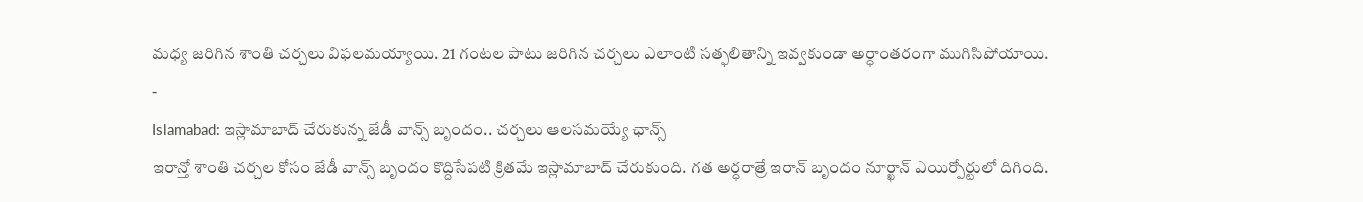మధ్య జరిగిన శాంతి చర్చలు విఫలమయ్యాయి. 21 గంటల పాటు జరిగిన చర్చలు ఎలాంటి సత్ఫలితాన్ని ఇవ్వకుండా అర్ధాంతరంగా ముగిసిపోయాయి. -
Islamabad: ఇస్లామాబాద్ చేరుకున్న జేడీ వాన్స్ బృందం.. చర్చలు ఆలసమయ్యే ఛాన్స్
ఇరాన్తో శాంతి చర్చల కోసం జేడీ వాన్స్ బృందం కొద్దిసేపటి క్రితమే ఇస్లామాబాద్ చేరుకుంది. గత అర్ధరాత్రే ఇరాన్ బృందం నూర్ఖాన్ ఎయిర్పోర్టులో దిగింది.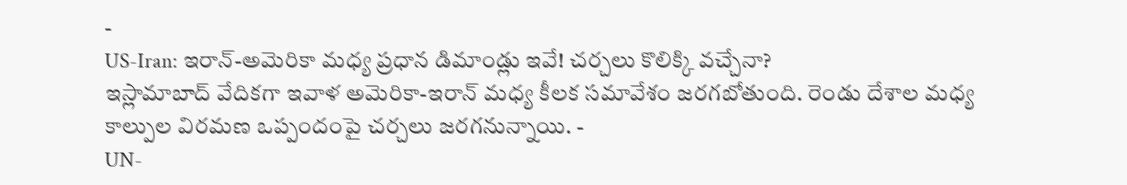-
US-Iran: ఇరాన్-అమెరికా మధ్య ప్రధాన డిమాండ్లు ఇవే! చర్చలు కొలిక్కి వచ్చేనా?
ఇస్లామాబాద్ వేదికగా ఇవాళ అమెరికా-ఇరాన్ మధ్య కీలక సమావేశం జరగబోతుంది. రెండు దేశాల మధ్య కాల్పుల విరమణ ఒప్పందంపై చర్చలు జరగనున్నాయి. -
UN-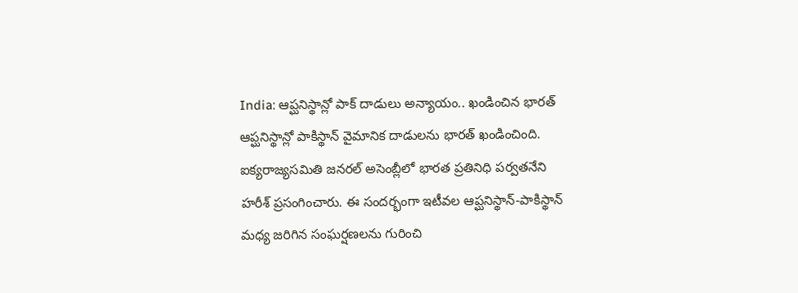India: ఆప్ఘనిస్థాన్లో పాక్ దాడులు అన్యాయం.. ఖండించిన భారత్
ఆప్ఘనిస్థాన్లో పాకిస్థాన్ వైమానిక దాడులను భారత్ ఖండించింది. ఐక్యరాజ్యసమితి జనరల్ అసెంబ్లీలో భారత ప్రతినిధి పర్వతనేని హరీశ్ ప్రసంగించారు. ఈ సందర్భంగా ఇటీవల ఆప్ఘనిస్థాన్-పాకిస్థాన్ మధ్య జరిగిన సంఘర్షణలను గురించి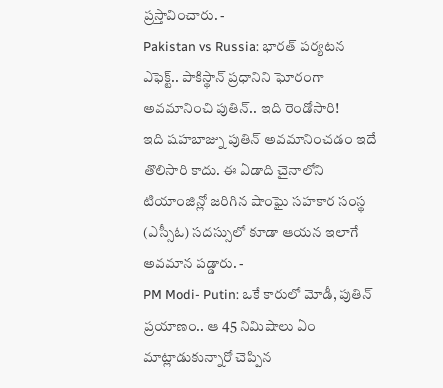ప్రస్తావించారు. -
Pakistan vs Russia: భారత్ పర్యటన ఎఫెక్ట్.. పాకిస్థాన్ ప్రధానిని ఘోరంగా అవమానించి పుతిన్.. ఇది రెండోసారి!
ఇది షహబాజ్ను పుతిన్ అవమానించడం ఇదే తొలిసారి కాదు. ఈ ఏడాది చైనాలోని టియాంజిన్లో జరిగిన షాంఘై సహకార సంస్థ (ఎస్సీఓ) సదస్సులో కూడా ఆయన ఇలాగే అవమాన పడ్డారు. -
PM Modi- Putin: ఒకే కారులో మోడీ, పుతిన్ ప్రయాణం.. ఆ 45 నిమిషాలు ఏం మాట్లాడుకున్నారో చెప్పిన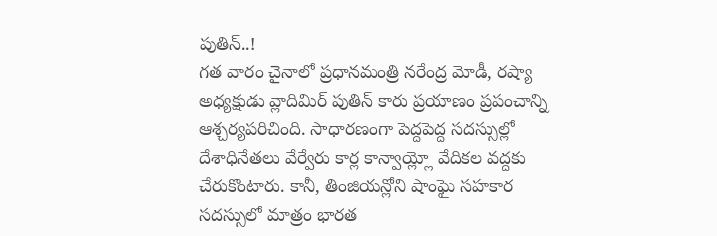పుతిన్..!
గత వారం చైనాలో ప్రధానమంత్రి నరేంద్ర మోడీ, రష్యా అధ్యక్షుడు వ్లాదిమిర్ పుతిన్ కారు ప్రయాణం ప్రపంచాన్ని ఆశ్చర్యపరిచింది. సాధారణంగా పెద్దపెద్ద సదస్సుల్లో దేశాధినేతలు వేర్వేరు కార్ల కాన్వాయ్ల్లో వేదికల వద్దకు చేరుకొంటారు. కానీ, తింజియన్లోని షాంఘై సహకార సదస్సులో మాత్రం భారత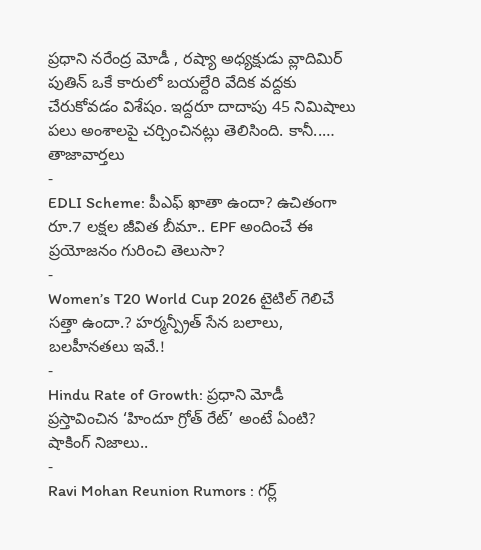ప్రధాని నరేంద్ర మోడీ , రష్యా అధ్యక్షుడు వ్లాదిమిర్ పుతిన్ ఒకే కారులో బయల్దేరి వేదిక వద్దకు చేరుకోవడం విశేషం. ఇద్దరూ దాదాపు 45 నిమిషాలు పలు అంశాలపై చర్చించినట్లు తెలిసింది. కానీ..…
తాజావార్తలు
-
EDLI Scheme: పీఎఫ్ ఖాతా ఉందా? ఉచితంగా రూ.7 లక్షల జీవిత బీమా.. EPF అందించే ఈ ప్రయోజనం గురించి తెలుసా?
-
Women’s T20 World Cup 2026 టైటిల్ గెలిచే సత్తా ఉందా.? హర్మన్ప్రీత్ సేన బలాలు, బలహీనతలు ఇవే.!
-
Hindu Rate of Growth: ప్రధాని మోడీ ప్రస్తావించిన ‘హిందూ గ్రోత్ రేట్’ అంటే ఏంటి? షాకింగ్ నిజాలు..
-
Ravi Mohan Reunion Rumors : గర్ల్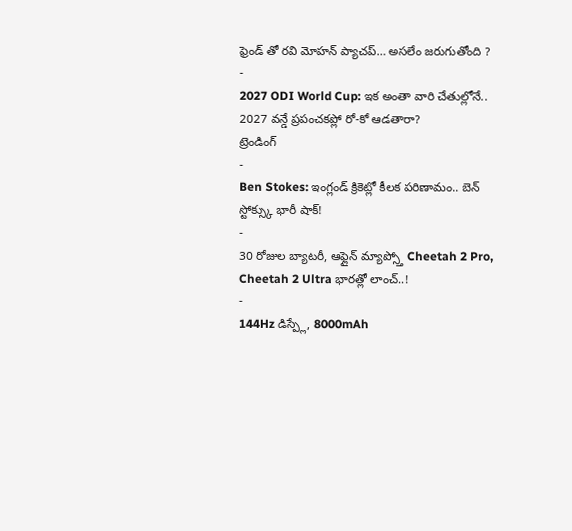ఫ్రెండ్ తో రవి మోహన్ ప్యాచప్… అసలేం జరుగుతోంది ?
-
2027 ODI World Cup: ఇక అంతా వారి చేతుల్లోనే.. 2027 వన్డే ప్రపంచకప్లో రో-కో ఆడతారా?
ట్రెండింగ్
-
Ben Stokes: ఇంగ్లండ్ క్రికెట్లో కీలక పరిణామం.. బెన్ స్టోక్స్కు భారీ షాక్!
-
30 రోజుల బ్యాటరీ, ఆఫ్లైన్ మ్యాప్స్తో Cheetah 2 Pro, Cheetah 2 Ultra భారత్లో లాంచ్..!
-
144Hz డిస్ప్లే, 8000mAh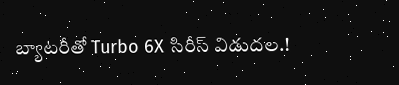బ్యాటరీతో Turbo 6X సిరీస్ విడుదల.!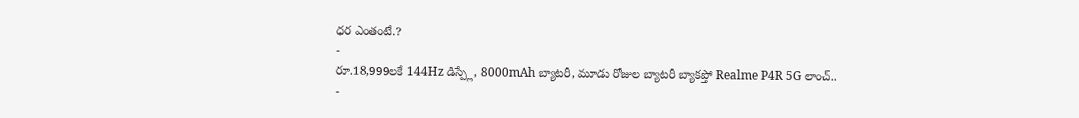ధర ఎంతంటే.?
-
రూ.18,999లకే 144Hz డిస్ప్లే, 8000mAh బ్యాటరీ, మూడు రోజుల బ్యాటరీ బ్యాకప్తో Realme P4R 5G లాంచ్..
-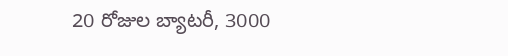20 రోజుల బ్యాటరీ, 3000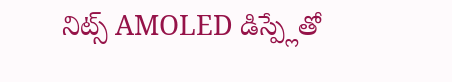నిట్స్ AMOLED డిస్ప్లేతో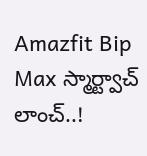Amazfit Bip Max స్మార్ట్వాచ్ లాంచ్..!